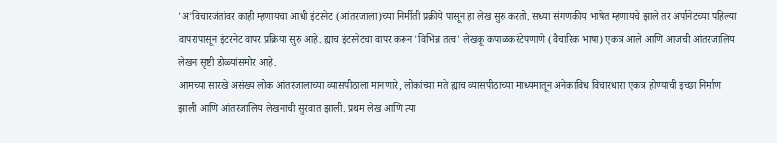'अ'विचारजंतांवर काही म्हणायचा आधी इंटरनेट (आंतरजाला)च्या निर्मीती प्रक्रीये पासून हा लेख सुरु करतो. सध्या संगणकीय भाषेत म्हणायचे झाले तर अर्पानेटच्या पहिल्या वापरापासून इंटरनेट वापर प्रक्रिया सुरु आहे. ह्याच इंटरनेटचा वापर करून 'विभिन्न तत्व' लेखकू कपाळकरंटेपणाणे (वैचारिक भाषा) एकत्र आले आणि आजची आंतरजालिय लेखन सृष्टी डोळ्यांसमोर आहे.
आमच्या सारखे असंख्य लोक आंतरजालाच्या व्यासपीठाला मानणारे, लोकांच्या मते ह्याच व्यासपीठाच्या माध्यमातून अनेकाविध विचारधारा एकत्र होण्याची इच्छा निर्माण झाली आणि आंतरजालिय लेखनाची सुरवात झाली. प्रथम लेख आणि त्या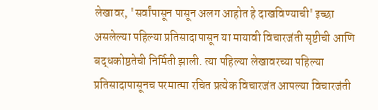लेखावर, 'सर्वांपासून पासून अलग आहोत हे दाखविण्याची' इच्छा असलेल्या पहिल्या प्रतिसादापासून या मायावी विचारजंती सृष्टीची आणि बद्धकोष्ठतेची निर्मिती झाली. त्या पहिल्या लेखावरच्या पहिल्या प्रतिसादापासूनच परमात्मा रचित प्रत्येक विचारजंत आपल्या विचारजंती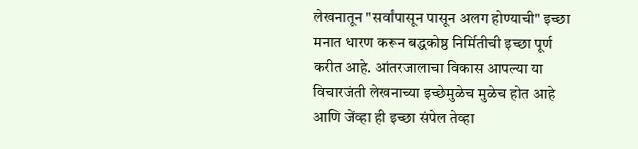लेखनातून "सर्वांपासून पासून अलग होण्याची" इच्छा मनात धारण करून बद्धकोष्ठ निर्मितीची इच्छा पूर्ण करीत आहे. आंतरजालाचा विकास आपल्या या विचारजंती लेखनाच्या इच्छेमुळेच मुळेच होत आहे आणि जेंव्हा ही इच्छा संपेल तेव्हा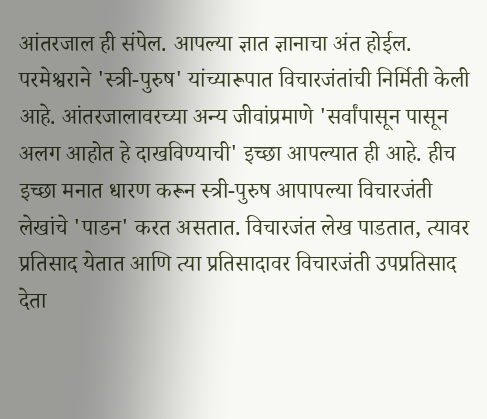आंतरजाल ही संपेल. आपल्या ज्ञात ज्ञानाचा अंत होईल.
परमेश्वराने 'स्त्री-पुरुष' यांच्यारूपात विचारजंतांची निर्मिती केली आहे. आंतरजालावरच्या अन्य जीवांप्रमाणे 'सर्वांपासून पासून अलग आहोत हे दाखविण्याची' इच्छा आपल्यात ही आहे. हीच इच्छा मनात धारण करून स्त्री-पुरुष आपापल्या विचारजंती लेखांचे 'पाडन' करत असतात. विचारजंत लेख पाडतात, त्यावर प्रतिसाद येतात आणि त्या प्रतिसादावर विचारजंती उपप्रतिसाद देता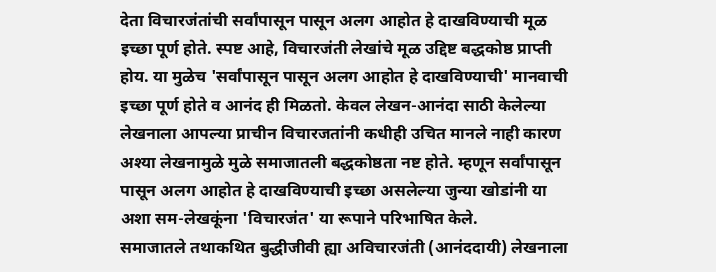देता विचारजंतांची सर्वांपासून पासून अलग आहोत हे दाखविण्याची मूळ इच्छा पूर्ण होते. स्पष्ट आहे, विचारजंती लेखांचे मूळ उद्दिष्ट बद्धकोष्ठ प्राप्ती होय. या मुळेच 'सर्वांपासून पासून अलग आहोत हे दाखविण्याची' मानवाची इच्छा पूर्ण होते व आनंद ही मिळतो. केवल लेखन-आनंदा साठी केलेल्या लेखनाला आपल्या प्राचीन विचारजतांनी कधीही उचित मानले नाही कारण अश्या लेखनामुळे मुळे समाजातली बद्धकोष्ठता नष्ट होते. म्हणून सर्वांपासून पासून अलग आहोत हे दाखविण्याची इच्छा असलेल्या जुन्या खोडांनी या अशा सम-लेखकूंना 'विचारजंत' या रूपाने परिभाषित केले.
समाजातले तथाकथित बुद्धीजीवी ह्या अविचारजंती (आनंददायी) लेखनाला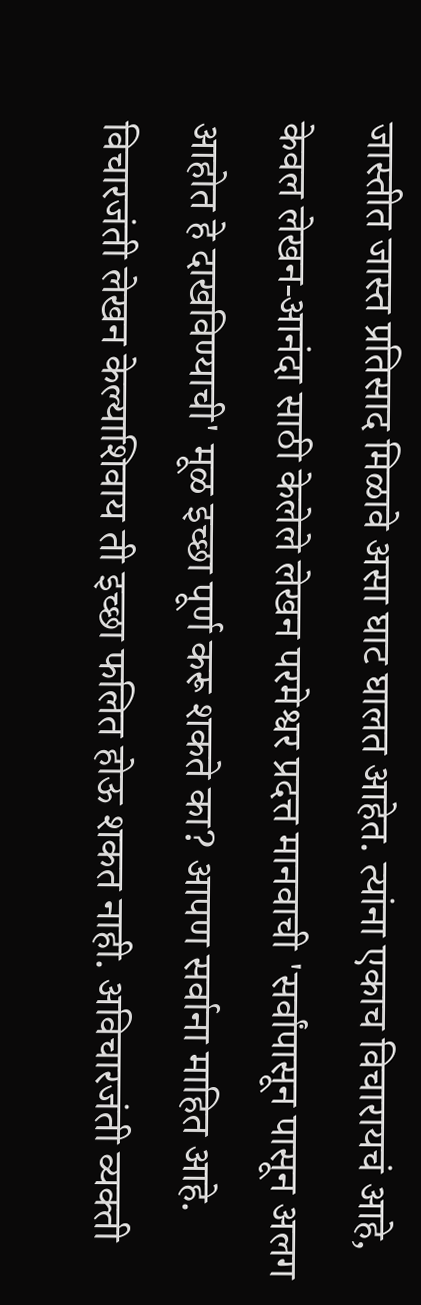जास्तीत जास्त प्रतिसाद मिळावे असा घाट घालत आहेत. त्यांना एकाच विचारायचं आहे, केवल लेखन-आनंदा साठी केलेले लेखन परमेश्वर प्रदत्त मानवाची 'सर्वांपासून पासून अलग आहोत हे दाखविण्याची' मूळ इच्छा पूर्ण करू शकते का? आपण सर्वाना माहित आहे. विचारजंती लेखन केल्याशिवाय ती इच्छा फलित होऊ शकत नाही. अविचारजंती व्यक्ती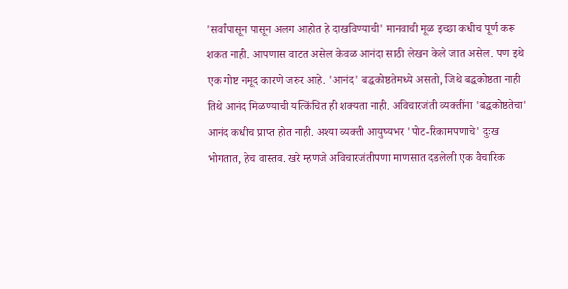'सर्वांपासून पासून अलग आहोत हे दाखविण्याची' मानवाची मूळ इच्छा कधीच पूर्ण करू शकत नाही. आपणास वाटत असेल केवळ आनंदा साठी लेखन केले जात असेल. पण इथे एक गोष्ट नमूद कारणे जरुर आहे. 'आनंद' बद्धकोष्ठतेमध्ये असतो, जिथे बद्धकोष्ठता नाही तिथे आनंद मिळण्याची यत्किंचित ही शक्यता नाही. अविचारजंती व्यक्तींना 'बद्धकोष्ठतेचा' आनंद कधीच प्राप्त होत नाही. अश्या व्यक्ती आयुष्यभर 'पोट-रिकामपणाचे' दुःख भोगतात, हेच वास्तव. खरे म्हणजे अविचारजंतीपणा माणसात दडलेली एक वैचारिक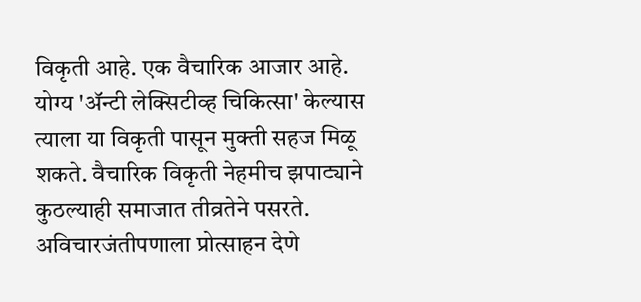विकृती आहे. एक वैचारिक आजार आहे. योग्य 'ॲन्टी लेक्सिटीव्ह चिकित्सा' केल्यास त्याला या विकृती पासून मुक्ती सहज मिळू शकते. वैचारिक विकृती नेहमीच झपाट्याने कुठल्याही समाजात तीव्रतेने पसरते. अविचारजंतीपणाला प्रोत्साहन देणे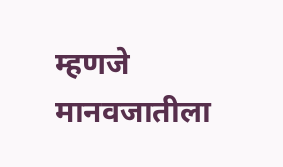म्हणजे मानवजातीला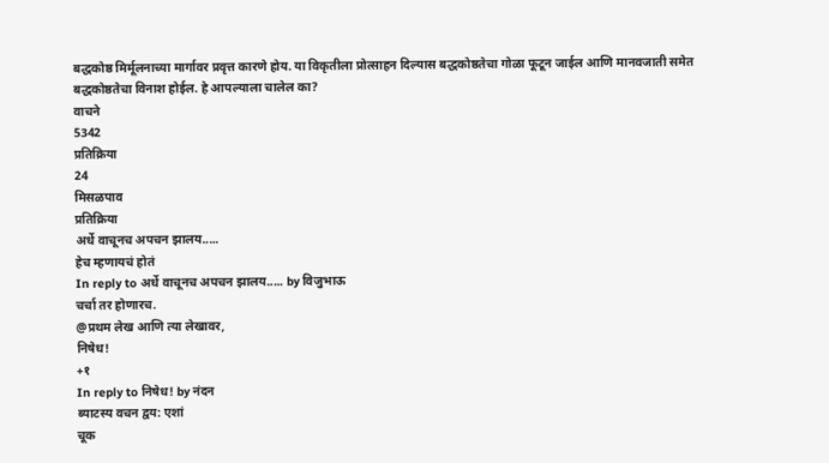बद्धकोष्ठ मिर्मूलनाच्या मार्गावर प्रवृत्त कारणे होय. या विकृतीला प्रोत्साहन दिल्यास बद्धकोष्ठतेचा गोळा फूटून जाईल आणि मानवजाती समेत बद्धकोष्ठतेचा विनाश होईल. हे आपल्याला चालेल का?
वाचने
5342
प्रतिक्रिया
24
मिसळपाव
प्रतिक्रिया
अर्धे वाचूनच अपचन झालय.....
हेच म्हणायचं होतं
In reply to अर्धे वाचूनच अपचन झालय..... by विजुभाऊ
चर्चा तर होणारच.
@प्रथम लेख आणि त्या लेखावर,
निषेध!
+१
In reply to निषेध! by नंदन
ब्याटस्य वचन द्वय: एशां
चूक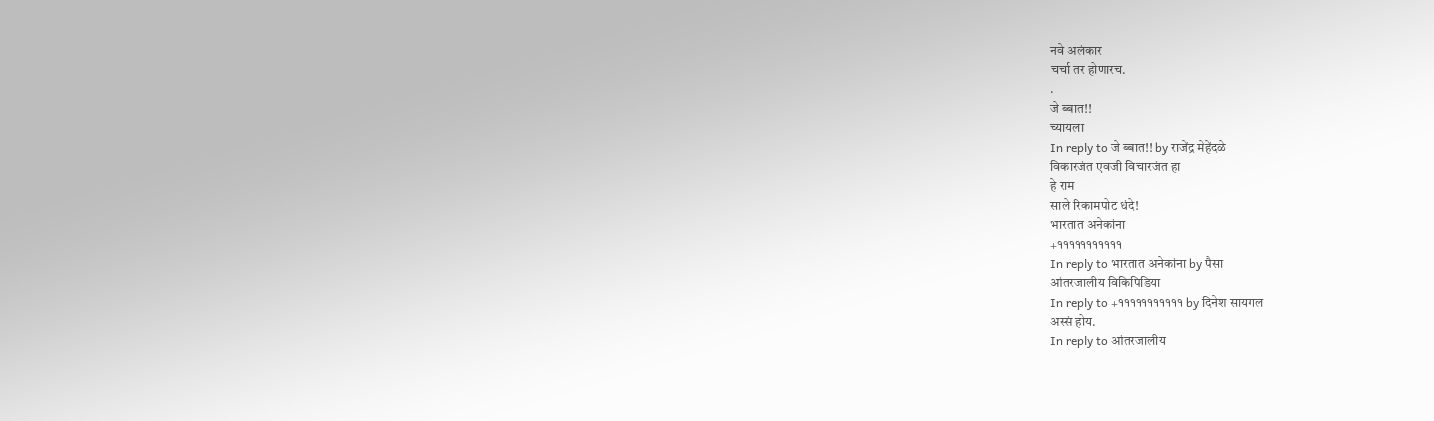नवे अलंकार
चर्चा तर होणारच.
.
जे ब्बात!!
च्यायला
In reply to जे ब्बात!! by राजेंद्र मेहेंदळे
विकारजंत एवजी विचारजंत हा
हे राम
साले रिकामपोट धंदे!
भारतात अनेकांना
+१११११११११११
In reply to भारतात अनेकांना by पैसा
आंतरजालीय विकिपिडिया
In reply to +१११११११११११ by दिनेश सायगल
अस्सं होय.
In reply to आंतरजालीय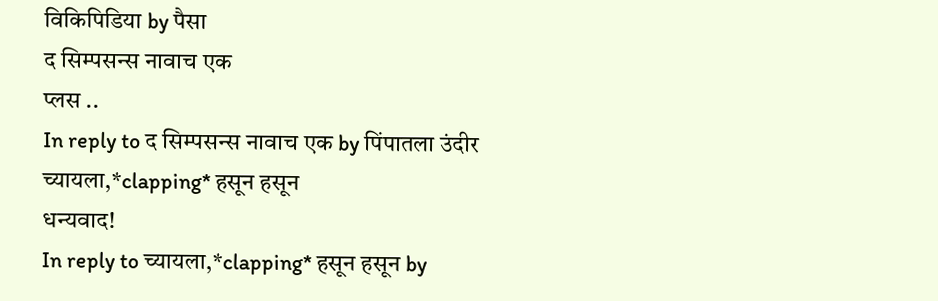विकिपिडिया by पैसा
द सिम्पसन्स नावाच एक
प्लस ..
In reply to द सिम्पसन्स नावाच एक by पिंपातला उंदीर
च्यायला,*clapping* हसून हसून
धन्यवाद!
In reply to च्यायला,*clapping* हसून हसून by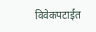विवेकपटाईत